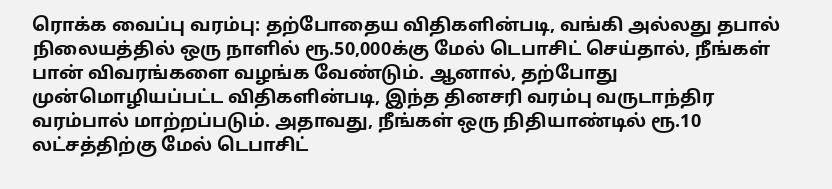ரொக்க வைப்பு வரம்பு: தற்போதைய விதிகளின்படி, வங்கி அல்லது தபால் நிலையத்தில் ஒரு நாளில் ரூ.50,000க்கு மேல் டெபாசிட் செய்தால், நீங்கள் பான் விவரங்களை வழங்க வேண்டும். ஆனால், தற்போது முன்மொழியப்பட்ட விதிகளின்படி, இந்த தினசரி வரம்பு வருடாந்திர வரம்பால் மாற்றப்படும். அதாவது, நீங்கள் ஒரு நிதியாண்டில் ரூ.10 லட்சத்திற்கு மேல் டெபாசிட்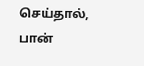செய்தால், பான்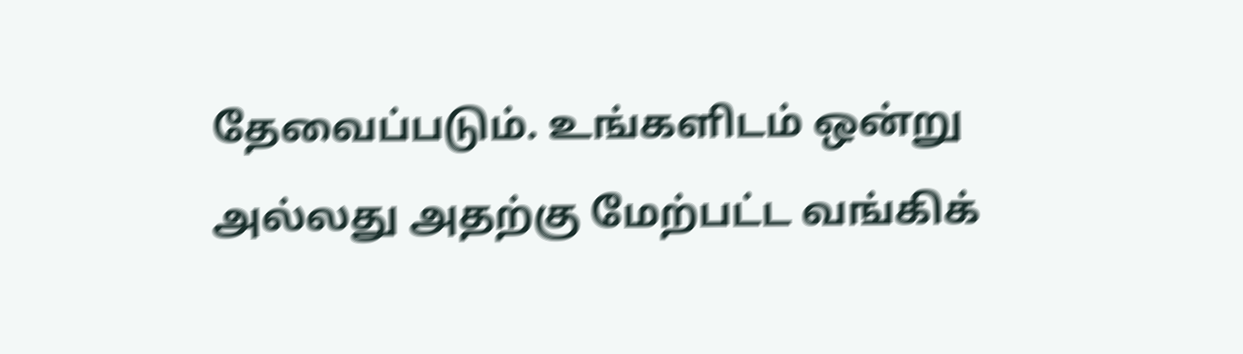தேவைப்படும். உங்களிடம் ஒன்று அல்லது அதற்கு மேற்பட்ட வங்கிக்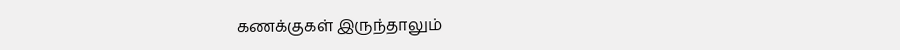கணக்குகள் இருந்தாலும்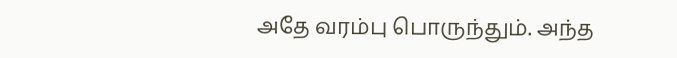அதே வரம்பு பொருந்தும். அந்த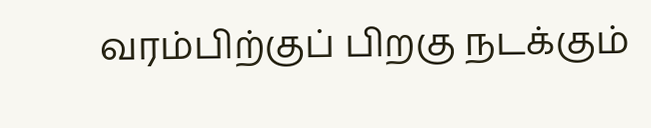வரம்பிற்குப் பிறகு நடக்கும்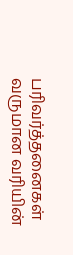பரிவர்த்தனைகள் வருமான வரியின்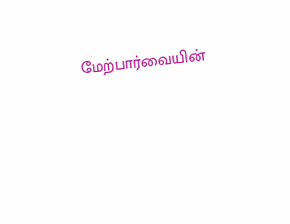மேற்பார்வையின்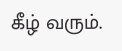கீழ் வரும்.